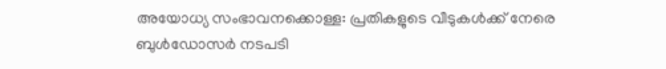അയോധ്യ സംഭാവനക്കൊള്ള: പ്രതികളുടെ വീടുകൾക്ക് നേരെ ബുള്‍ഡോസര്‍ നടപടി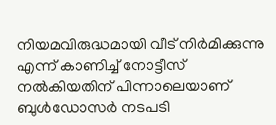നിയമവിരുദ്ധമായി വീട് നിര്‍മിക്കുന്നു എന്ന് കാണിച്ച് നോട്ടീസ് നല്‍കിയതിന് പിന്നാലെയാണ് ബുള്‍ഡോസര്‍ നടപടി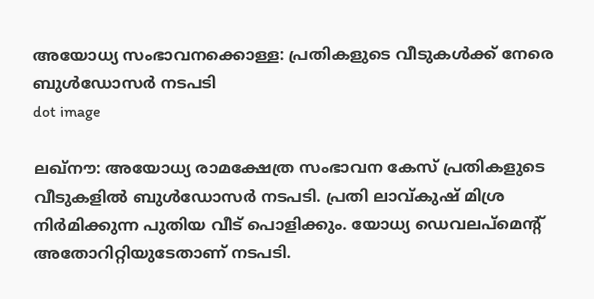അയോധ്യ സംഭാവനക്കൊള്ള: പ്രതികളുടെ വീടുകൾക്ക് നേരെ ബുള്‍ഡോസര്‍ നടപടി
dot image

ലഖ്‌നൗ: അയോധ്യ രാമക്ഷേത്ര സംഭാവന കേസ് പ്രതികളുടെ വീടുകളില്‍ ബുള്‍ഡോസര്‍ നടപടി. പ്രതി ലാവ്കുഷ് മിശ്ര നിര്‍മിക്കുന്ന പുതിയ വീട് പൊളിക്കും. യോധ്യ ഡെവലപ്‌മെന്റ് അതോറിറ്റിയുടേതാണ് നടപടി.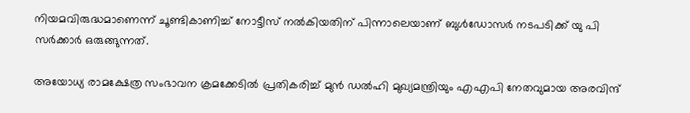നിയമവിരുദ്ധമാണെന്ന് ചൂണ്ടികാണിച്ച് നോട്ടീസ് നല്‍കിയതിന് പിന്നാലെയാണ് ബുള്‍ഡോസര്‍ നടപടിക്ക് യു പി സര്‍ക്കാര്‍ ഒരുങ്ങുന്നത്.

അയോധ്യ രാമക്ഷേത്ര സംഭാവന ക്രമക്കേടില്‍ പ്രതികരിച്ച് മുന്‍ ഡല്‍ഹി മുഖ്യമന്ത്രിയും എഎപി നേതവുമായ അരവിന്ദ്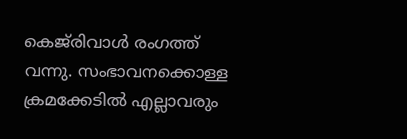കെജ്‌രിവാള്‍ രംഗത്ത് വന്നു. സംഭാവനക്കൊള്ള ക്രമക്കേടില്‍ എല്ലാവരും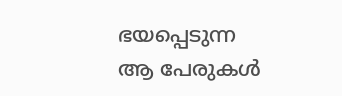ഭയപ്പെടുന്ന ആ പേരുകള്‍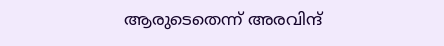ആരുടെതെന്ന് അരവിന്ദ്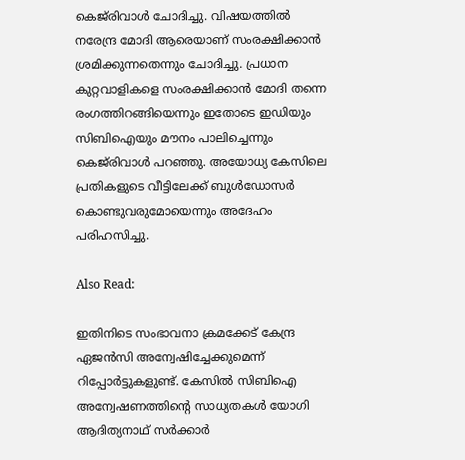കെജ്‌രിവാള്‍ ചോദിച്ചു. വിഷയത്തില്‍ നരേന്ദ്ര മോദി ആരെയാണ് സംരക്ഷിക്കാന്‍ ശ്രമിക്കുന്നതെന്നും ചോദിച്ചു. പ്രധാന കുറ്റവാളികളെ സംരക്ഷിക്കാന്‍ മോദി തന്നെ രംഗത്തിറങ്ങിയെന്നും ഇതോടെ ഇഡിയും സിബിഐയും മൗനം പാലിച്ചെന്നും കെജ്‌രിവാള്‍ പറഞ്ഞു. അയോധ്യ കേസിലെ പ്രതികളുടെ വീട്ടിലേക്ക് ബുള്‍ഡോസര്‍ കൊണ്ടുവരുമോയെന്നും അദേഹം പരിഹസിച്ചു.

Also Read:

ഇതിനിടെ സംഭാവനാ ക്രമക്കേട് കേന്ദ്ര ഏജന്‍സി അന്വേഷിച്ചേക്കുമെന്ന് റിപ്പോർട്ടുകളുണ്ട്. കേസില്‍ സിബിഐ അന്വേഷണത്തിന്റെ സാധ്യതകള്‍ യോഗി ആദിത്യനാഥ് സര്‍ക്കാര്‍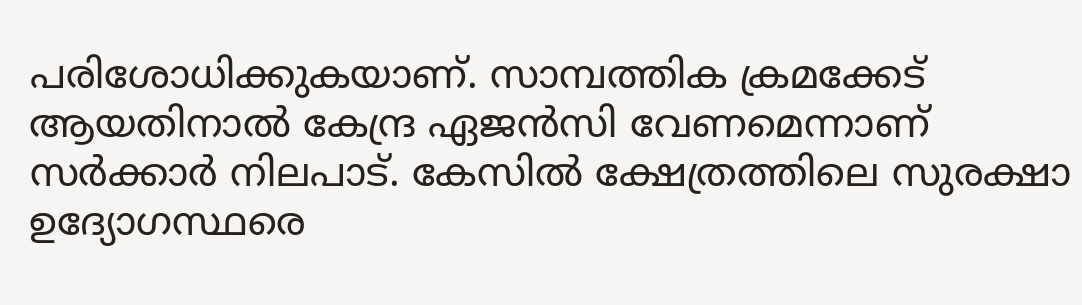പരിശോധിക്കുകയാണ്. സാമ്പത്തിക ക്രമക്കേട് ആയതിനാല്‍ കേന്ദ്ര ഏജന്‍സി വേണമെന്നാണ് സര്‍ക്കാര്‍ നിലപാട്. കേസില്‍ ക്ഷേത്രത്തിലെ സുരക്ഷാ ഉദ്യോഗസ്ഥരെ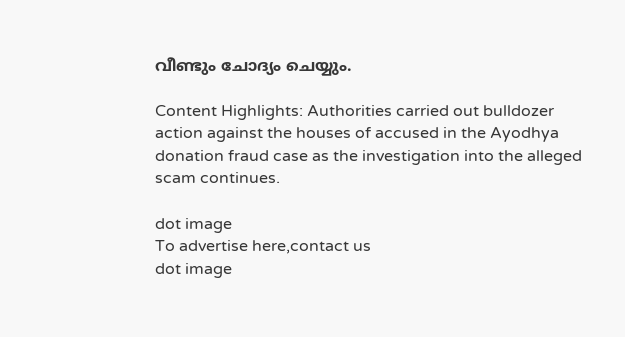വീണ്ടും ചോദ്യം ചെയ്യും.

Content Highlights: Authorities carried out bulldozer action against the houses of accused in the Ayodhya donation fraud case as the investigation into the alleged scam continues.

dot image
To advertise here,contact us
dot image